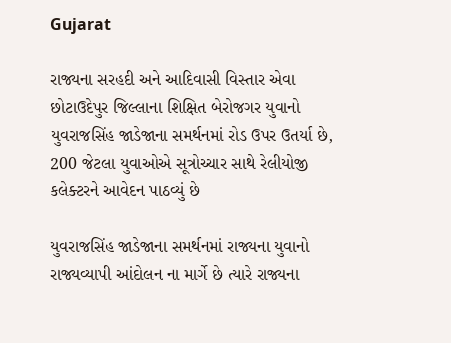Gujarat

રાજ્યના સરહદી અને આદિવાસી વિસ્તાર એવા છોટાઉદેપુર જિલ્લાના શિક્ષિત બેરોજગર યુવાનો યુવરાજસિંહ જાડેજાના સમર્થનમાં રોડ ઉપર ઉતર્યા છે, 200 જેટલા યુવાઓએ સૂત્રોચ્ચાર સાથે રેલીયોજી કલેક્ટરને આવેદન પાઠવ્યું છે

યુવરાજસિંહ જાડેજાના સમર્થનમાં રાજ્યના યુવાનો  રાજ્યવ્યાપી આંદોલન ના માર્ગે છે ત્યારે રાજ્યના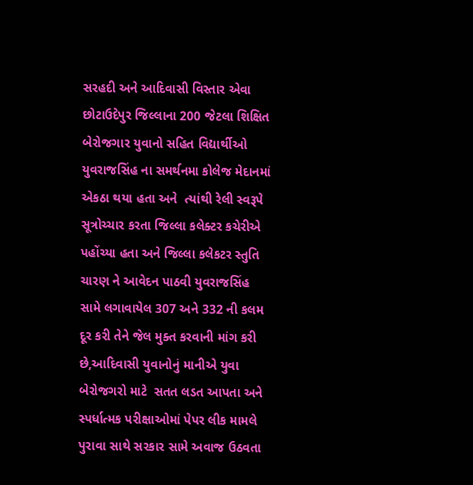સરહદી અને આદિવાસી વિસ્તાર એવા છોટાઉદેપુર જિલ્લાના 200 જેટલા શિક્ષિત બેરોજગાર યુવાનો સહિત વિદ્યાર્થીઓ યુવરાજસિંહ ના સમર્થનમા કોલેજ મેદાનમાં એકઠા થયા હતા અને  ત્યાંથી રેલી સ્વરૂપે સૂત્રોચ્ચાર કરતા જિલ્લા કલેક્ટર કચેરીએ પહોંચ્યા હતા અને જિલ્લા કલેકટર સ્તુતિ ચારણ ને આવેદન પાઠવી યુવરાજસિંહ સામે લગાવાયેલ 307 અને 332 ની કલમ દૂર કરી તેને જેલ મુક્ત કરવાની માંગ કરી છે,આદિવાસી યુવાનોનું માનીએ યુવા બેરોજગરો માટે  સતત લડત આપતા અને સ્પર્ધાત્મક પરીક્ષાઓમાં પેપર લીક મામલે પુરાવા સાથે સરકાર સામે અવાજ ઉઠવતા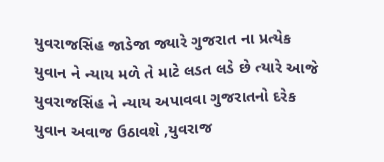યુવરાજસિંહ જાડેજા જ્યારે ગુજરાત ના પ્રત્યેક યુવાન ને ન્યાય મળે તે માટે લડત લડે છે ત્યારે આજે યુવરાજસિંહ ને ન્યાય અપાવવા ગુજરાતનો દરેક યુવાન અવાજ ઉઠાવશે ,યુવરાજ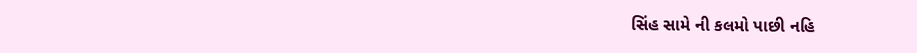સિંહ સામે ની કલમો પાછી નહિ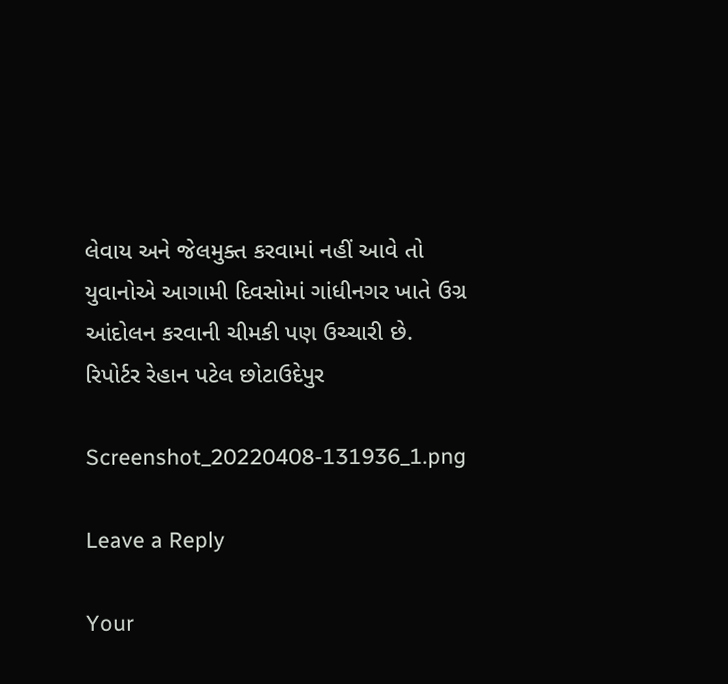લેવાય અને જેલમુક્ત કરવામાં નહીં આવે તો યુવાનોએ આગામી દિવસોમાં ગાંધીનગર ખાતે ઉગ્ર આંદોલન કરવાની ચીમકી પણ ઉચ્ચારી છે.
રિપોર્ટર રેહાન પટેલ છોટાઉદેપુર

Screenshot_20220408-131936_1.png

Leave a Reply

Your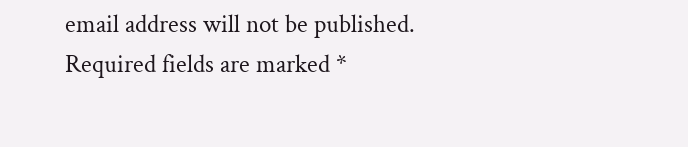email address will not be published. Required fields are marked *